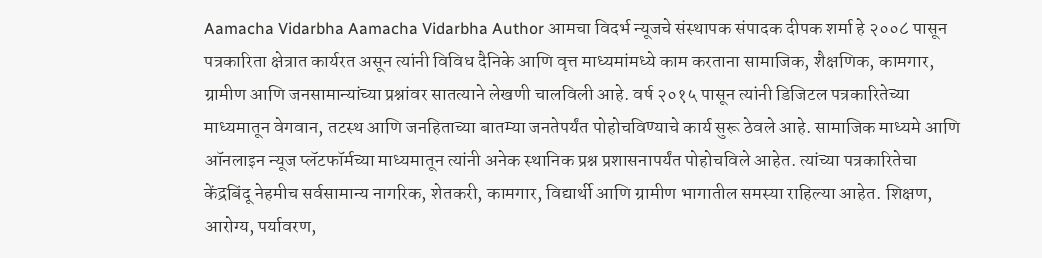Aamacha Vidarbha Aamacha Vidarbha Author आमचा विदर्भ न्यूजचे संस्थापक संपादक दीपक शर्मा हे २००८ पासून पत्रकारिता क्षेत्रात कार्यरत असून त्यांनी विविध दैनिके आणि वृत्त माध्यमांमध्ये काम करताना सामाजिक, शैक्षणिक, कामगार, ग्रामीण आणि जनसामान्यांच्या प्रश्नांवर सातत्याने लेखणी चालविली आहे. वर्ष २०१५ पासून त्यांनी डिजिटल पत्रकारितेच्या माध्यमातून वेगवान, तटस्थ आणि जनहिताच्या बातम्या जनतेपर्यंत पोहोचविण्याचे कार्य सुरू ठेवले आहे. सामाजिक माध्यमे आणि ऑनलाइन न्यूज प्लॅटफॉर्मच्या माध्यमातून त्यांनी अनेक स्थानिक प्रश्न प्रशासनापर्यंत पोहोचविले आहेत. त्यांच्या पत्रकारितेचा केंद्रबिंदू नेहमीच सर्वसामान्य नागरिक, शेतकरी, कामगार, विद्यार्थी आणि ग्रामीण भागातील समस्या राहिल्या आहेत. शिक्षण, आरोग्य, पर्यावरण,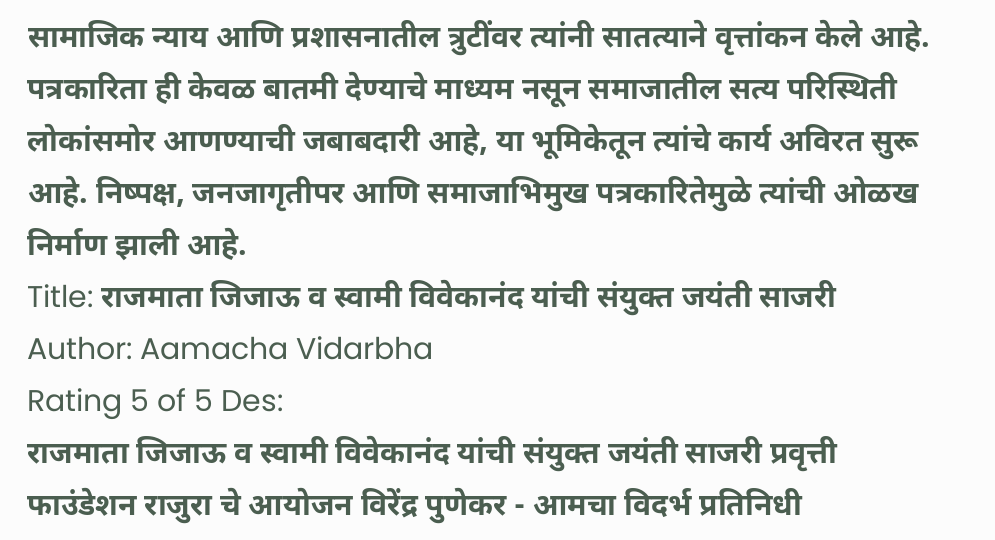सामाजिक न्याय आणि प्रशासनातील त्रुटींवर त्यांनी सातत्याने वृत्तांकन केले आहे. पत्रकारिता ही केवळ बातमी देण्याचे माध्यम नसून समाजातील सत्य परिस्थिती लोकांसमोर आणण्याची जबाबदारी आहे, या भूमिकेतून त्यांचे कार्य अविरत सुरू आहे. निष्पक्ष, जनजागृतीपर आणि समाजाभिमुख पत्रकारितेमुळे त्यांची ओळख निर्माण झाली आहे.
Title: राजमाता जिजाऊ व स्वामी विवेकानंद यांची संयुक्त जयंती साजरी
Author: Aamacha Vidarbha
Rating 5 of 5 Des:
राजमाता जिजाऊ व स्वामी विवेकानंद यांची संयुक्त जयंती साजरी प्रवृत्ती फाउंडेशन राजुरा चे आयोजन विरेंद्र पुणेकर - आमचा विदर्भ प्रतिनिधी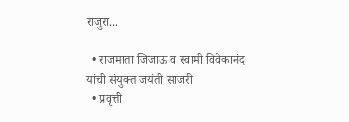राजुरा...

  • राजमाता जिजाऊ व स्वामी विवेकानंद यांची संयुक्त जयंती साजरी
  • प्रवृत्ती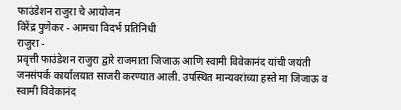फाउंडेशन राजुरा चे आयोजन
विरेंद्र पुणेकर - आमचा विदर्भ प्रतिनिधी
राजुरा -
प्रवृत्ती फाउंडेशन राजुरा द्वारे राजमाता जिजाऊ आणि स्वामी विवेकानंद यांची जयंती जनसंपर्क कार्यालयात साजरी करण्यात आली. उपस्थित मान्यवरांच्या हस्ते मा जिजाऊ व स्वामी विवेकानंद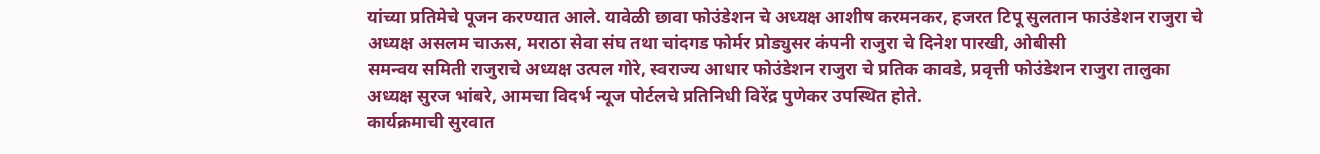यांच्या प्रतिमेचे पूजन करण्यात आले. यावेळी छावा फोउंडेशन चे अध्यक्ष आशीष करमनकर, हजरत टिपू सुलतान फाउंडेशन राजुरा चे अध्यक्ष असलम चाऊस, मराठा सेवा संघ तथा चांदगड फोर्मर प्रोड्युसर कंपनी राजुरा चे दिनेश पारखी, ओबीसी
समन्वय समिती राजुराचे अध्यक्ष उत्पल गोरे, स्वराज्य आधार फोउंडेशन राजुरा चे प्रतिक कावडे, प्रवृत्ती फोउंडेशन राजुरा तालुका अध्यक्ष सुरज भांबरे, आमचा विदर्भ न्यूज पोर्टलचे प्रतिनिधी विरेंद्र पुणेकर उपस्थित होते.
कार्यक्रमाची सुरवात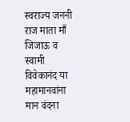स्वराज्य जननी राज माता माँ जिजाऊ व स्वामी विवेकानंद या महामानवांना मान वंदना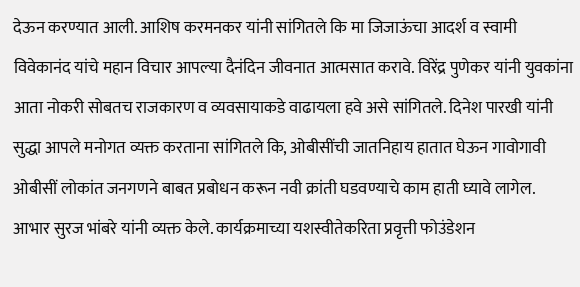देऊन करण्यात आली. आशिष करमनकर यांनी सांगितले कि मा जिजाऊंचा आदर्श व स्वामी विवेकानंद यांचे महान विचार आपल्या दैनंदिन जीवनात आत्मसात करावे. विरेंद्र पुणेकर यांनी युवकांना आता नोकरी सोबतच राजकारण व व्यवसायाकडे वाढायला हवे असे सांगितले. दिनेश पारखी यांनी सुद्धा आपले मनोगत व्यक्त करताना सांगितले कि, ओबीसींची जातनिहाय हातात घेऊन गावोगावी ओबीसीं लोकांत जनगणने बाबत प्रबोधन करून नवी क्रांती घडवण्याचे काम हाती घ्यावे लागेल.
आभार सुरज भांबरे यांनी व्यक्त केले. कार्यक्रमाच्या यशस्वीतेकरिता प्रवृत्ती फोउंडेशन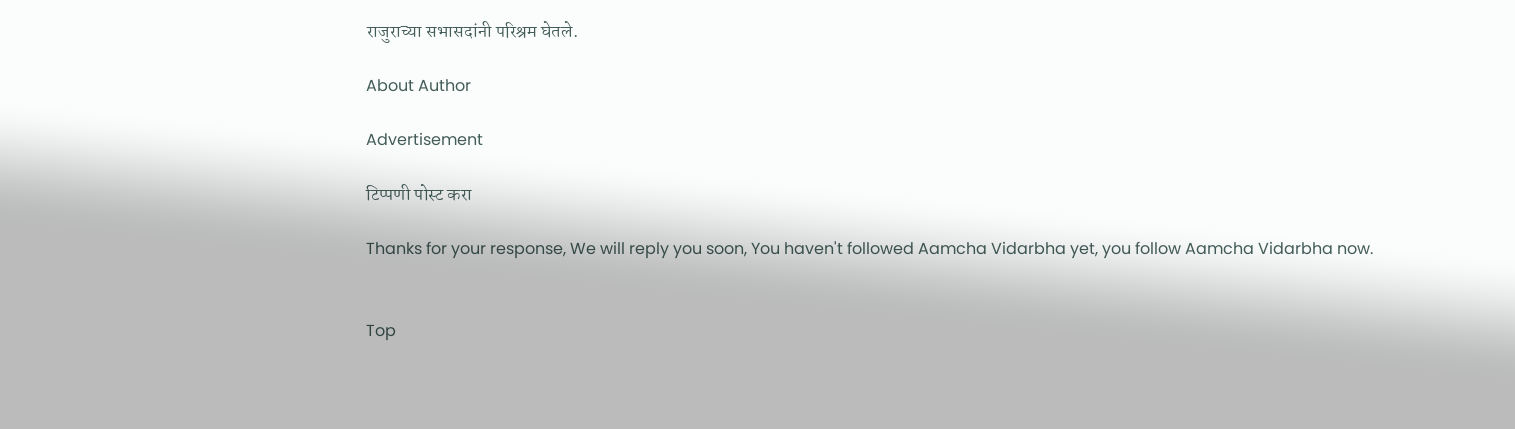राजुराच्या सभासदांनी परिश्रम घेतले.

About Author

Advertisement

टिप्पणी पोस्ट करा

Thanks for your response, We will reply you soon, You haven't followed Aamcha Vidarbha yet, you follow Aamcha Vidarbha now.


Top